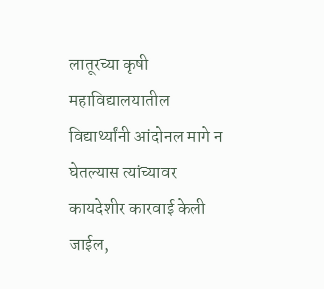लातूरच्या कृषी महाविद्यालयातील विद्यार्थ्यांनी आंदोनल मागे न घेतल्यास त्यांच्यावर कायदेशीर कारवाई केली जाईल,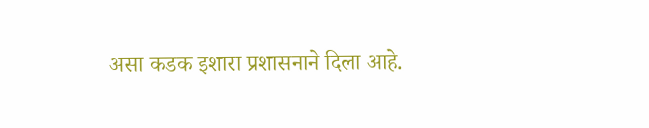असा कडक इशारा प्रशासनाने दिला आहे.